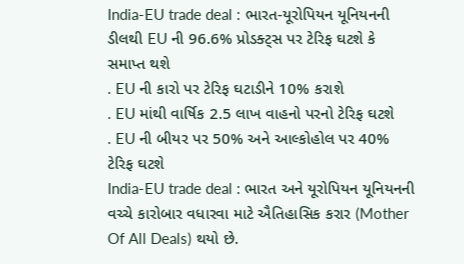India-EU trade deal : ભારત-યૂરોપિયન યૂનિયનની ડીલથી EU ની 96.6% પ્રોડક્ટ્સ પર ટેરિફ ઘટશે કે સમાપ્ત થશે
. EU ની કારો પર ટેરિફ ઘટાડીને 10% કરાશે
. EU માંથી વાર્ષિક 2.5 લાખ વાહનો પરનો ટેરિફ ઘટશે
. EU ની બીયર પર 50% અને આલ્કોહોલ પર 40% ટેરિફ ઘટશે
India-EU trade deal : ભારત અને યૂરોપિયન યૂનિયનની વચ્ચે કારોબાર વધારવા માટે ઐતિહાસિક કરાર (Mother Of All Deals) થયો છે.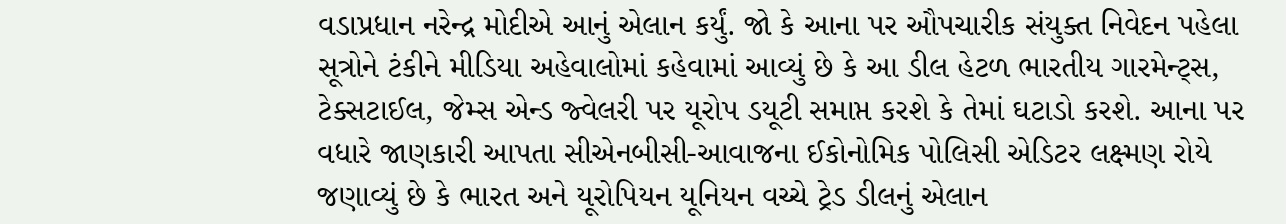વડાપ્રધાન નરેન્દ્ર મોદીએ આનું એલાન કર્યું. જો કે આના પર ઔપચારીક સંયુક્ત નિવેદન પહેલા સૂત્રોને ટંકીને મીડિયા અહેવાલોમાં કહેવામાં આવ્યું છે કે આ ડીલ હેટળ ભારતીય ગારમેન્ટ્સ, ટેક્સટાઈલ, જેમ્સ એન્ડ જ્વેલરી પર યૂરોપ ડયૂટી સમાપ્ત કરશે કે તેમાં ઘટાડો કરશે. આના પર વધારે જાણકારી આપતા સીએનબીસી-આવાજના ઈકોનોમિક પોલિસી એડિટર લક્ષ્મણ રોયે જણાવ્યું છે કે ભારત અને યૂરોપિયન યૂનિયન વચ્ચે ટ્રેડ ડીલનું એલાન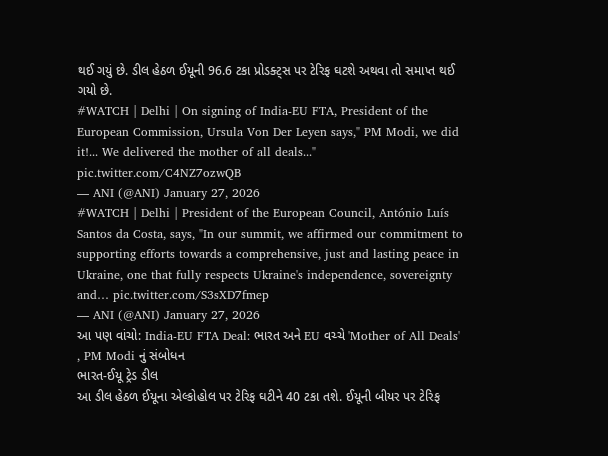થઈ ગયું છે. ડીલ હેઠળ ઈયૂની 96.6 ટકા પ્રોડક્ટ્સ પર ટેરિફ ઘટશે અથવા તો સમાપ્ત થઈ ગયો છે.
#WATCH | Delhi | On signing of India-EU FTA, President of the European Commission, Ursula Von Der Leyen says," PM Modi, we did it!... We delivered the mother of all deals..." pic.twitter.com/C4NZ7ozwQB
— ANI (@ANI) January 27, 2026
#WATCH | Delhi | President of the European Council, António Luís Santos da Costa, says, "In our summit, we affirmed our commitment to supporting efforts towards a comprehensive, just and lasting peace in Ukraine, one that fully respects Ukraine's independence, sovereignty and… pic.twitter.com/S3sXD7fmep
— ANI (@ANI) January 27, 2026
આ પણ વાંચો: India-EU FTA Deal: ભારત અને EU વચ્ચે 'Mother of All Deals' , PM Modi નું સંબોધન
ભારત-ઈયૂ ટ્રેડ ડીલ
આ ડીલ હેઠળ ઈયૂના એલ્કોહોલ પર ટેરિફ ઘટીને 40 ટકા તશે. ઈયૂની બીયર પર ટેરિફ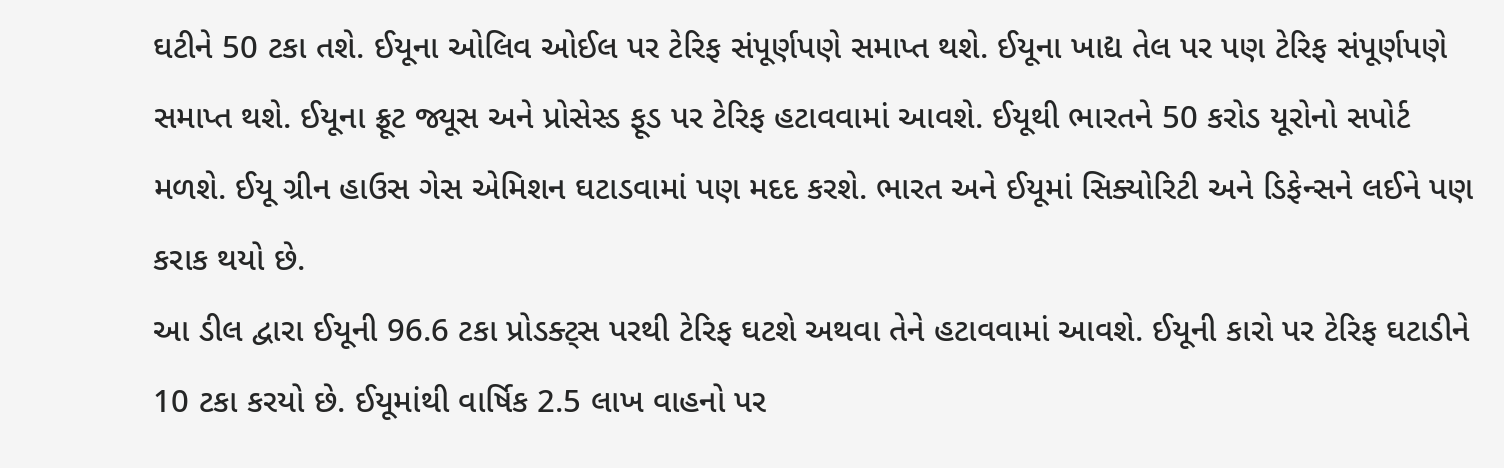ઘટીને 50 ટકા તશે. ઈયૂના ઓલિવ ઓઈલ પર ટેરિફ સંપૂર્ણપણે સમાપ્ત થશે. ઈયૂના ખાદ્ય તેલ પર પણ ટેરિફ સંપૂર્ણપણે સમાપ્ત થશે. ઈયૂના ફ્રૂટ જ્યૂસ અને પ્રોસેસ્ડ ફૂડ પર ટેરિફ હટાવવામાં આવશે. ઈયૂથી ભારતને 50 કરોડ યૂરોનો સપોર્ટ મળશે. ઈયૂ ગ્રીન હાઉસ ગેસ એમિશન ઘટાડવામાં પણ મદદ કરશે. ભારત અને ઈયૂમાં સિક્યોરિટી અને ડિફેન્સને લઈને પણ કરાક થયો છે.
આ ડીલ દ્વારા ઈયૂની 96.6 ટકા પ્રોડક્ટ્સ પરથી ટેરિફ ઘટશે અથવા તેને હટાવવામાં આવશે. ઈયૂની કારો પર ટેરિફ ઘટાડીને 10 ટકા કરયો છે. ઈયૂમાંથી વાર્ષિક 2.5 લાખ વાહનો પર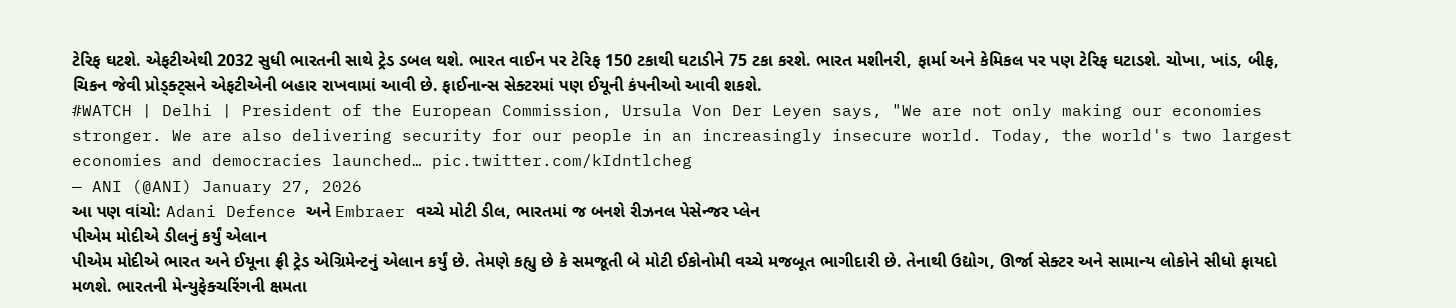ટેરિફ ઘટશે. એફટીએથી 2032 સુધી ભારતની સાથે ટ્રેડ ડબલ થશે. ભારત વાઈન પર ટેરિફ 150 ટકાથી ઘટાડીને 75 ટકા કરશે. ભારત મશીનરી, ફાર્મા અને કેમિકલ પર પણ ટેરિફ ઘટાડશે. ચોખા, ખાંડ, બીફ, ચિકન જેવી પ્રોડ્ક્ટ્સને એફટીએની બહાર રાખવામાં આવી છે. ફાઈનાન્સ સેક્ટરમાં પણ ઈયૂની કંપનીઓ આવી શકશે.
#WATCH | Delhi | President of the European Commission, Ursula Von Der Leyen says, "We are not only making our economies stronger. We are also delivering security for our people in an increasingly insecure world. Today, the world's two largest economies and democracies launched… pic.twitter.com/kIdntlcheg
— ANI (@ANI) January 27, 2026
આ પણ વાંચો: Adani Defence અને Embraer વચ્ચે મોટી ડીલ, ભારતમાં જ બનશે રીઝનલ પેસેન્જર પ્લેન
પીએમ મોદીએ ડીલનું કર્યું એલાન
પીએમ મોદીએ ભારત અને ઈયૂના ફ્રી ટ્રેડ એગ્રિમેન્ટનું એલાન કર્યું છે. તેમણે કહ્યુ છે કે સમજૂતી બે મોટી ઈકોનોમી વચ્ચે મજબૂત ભાગીદારી છે. તેનાથી ઉદ્યોગ, ઊર્જા સેક્ટર અને સામાન્ય લોકોને સીધો ફાયદો મળશે. ભારતની મેન્યુફેક્ચરિંગની ક્ષમતા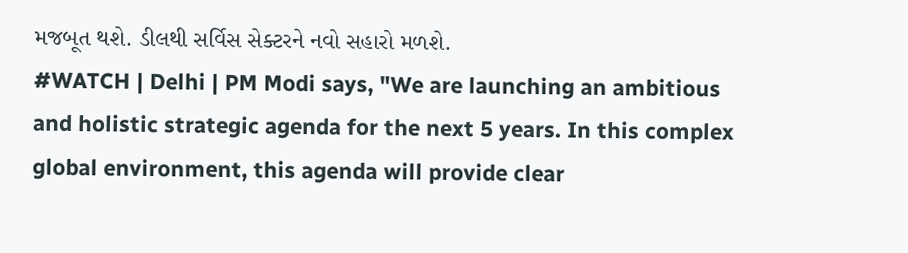મજબૂત થશે. ડીલથી સર્વિસ સેક્ટરને નવો સહારો મળશે.
#WATCH | Delhi | PM Modi says, "We are launching an ambitious and holistic strategic agenda for the next 5 years. In this complex global environment, this agenda will provide clear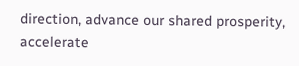direction, advance our shared prosperity, accelerate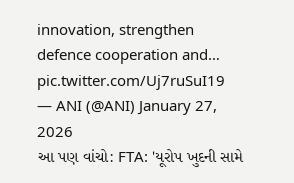innovation, strengthen defence cooperation and… pic.twitter.com/Uj7ruSuI19
— ANI (@ANI) January 27, 2026
આ પણ વાંચો: FTA: 'યૂરોપ ખુદની સામે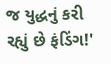જ યુદ્ધનું કરી રહ્યું છે ફંડિંગ!'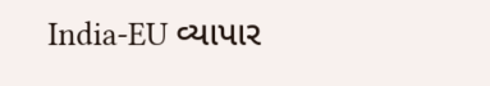India-EU વ્યાપાર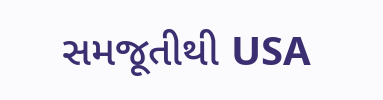સમજૂતીથી USA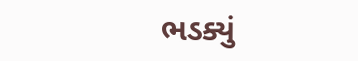ભડક્યું